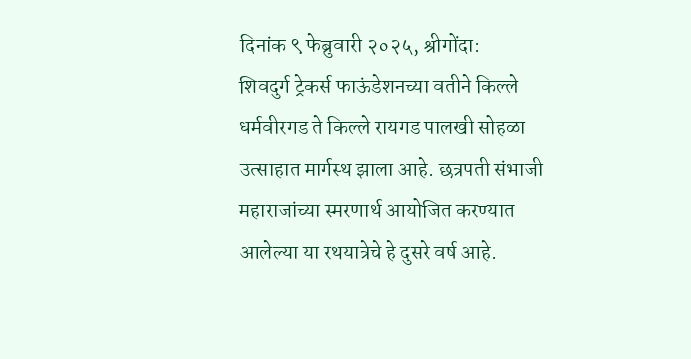दिनांक ९ फेब्रुवारी २०२५, श्रीगोंदा:
शिवदुर्ग ट्रेकर्स फाऊंडेशनच्या वतीने किल्ले धर्मवीरगड ते किल्ले रायगड पालखी सोहळा उत्साहात मार्गस्थ झाला आहे. छत्रपती संभाजी महाराजांच्या स्मरणार्थ आयोजित करण्यात आलेल्या या रथयात्रेचे हे दुसरे वर्ष आहे.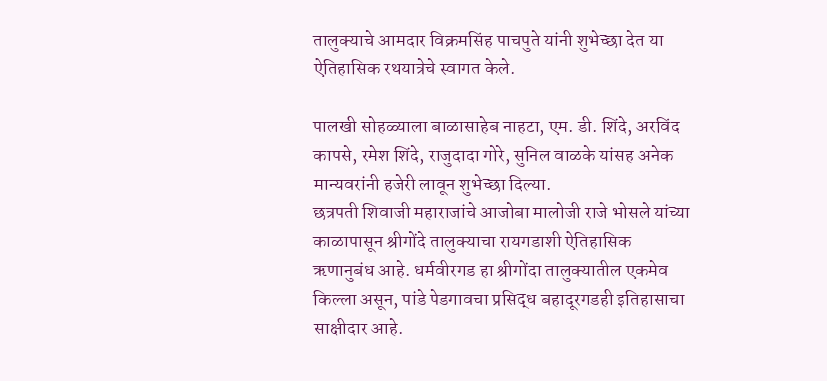तालुक्याचे आमदार विक्रमसिंह पाचपुते यांनी शुभेच्छा देत या ऐतिहासिक रथयात्रेचे स्वागत केले.

पालखी सोहळ्याला बाळासाहेब नाहटा, एम. डी. शिंदे, अरविंद कापसे, रमेश शिंदे, राजुदादा गोरे, सुनिल वाळके यांसह अनेक मान्यवरांनी हजेरी लावून शुभेच्छा दिल्या.
छत्रपती शिवाजी महाराजांचे आजोबा मालोजी राजे भोसले यांच्या काळापासून श्रीगोंदे तालुक्याचा रायगडाशी ऐतिहासिक ऋणानुबंध आहे. धर्मवीरगड हा श्रीगोंदा तालुक्यातील एकमेव किल्ला असून, पांडे पेडगावचा प्रसिद्ध बहादूरगडही इतिहासाचा साक्षीदार आहे.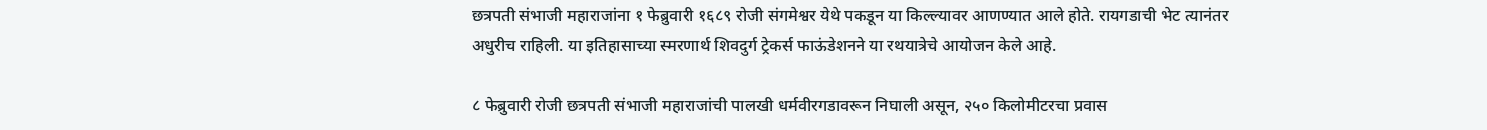छत्रपती संभाजी महाराजांना १ फेब्रुवारी १६८९ रोजी संगमेश्वर येथे पकडून या किल्ल्यावर आणण्यात आले होते. रायगडाची भेट त्यानंतर अधुरीच राहिली. या इतिहासाच्या स्मरणार्थ शिवदुर्ग ट्रेकर्स फाऊंडेशनने या रथयात्रेचे आयोजन केले आहे.

८ फेब्रुवारी रोजी छत्रपती संभाजी महाराजांची पालखी धर्मवीरगडावरून निघाली असून, २५० किलोमीटरचा प्रवास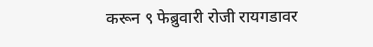करून ९ फेब्रुवारी रोजी रायगडावर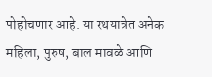पोहोचणार आहे. या रथयात्रेत अनेक महिला, पुरुष, बाल मावळे आणि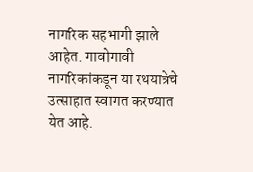नागरिक सहभागी झाले आहेत. गावोगावी नागरिकांकडून या रथयात्रेचे उत्साहात स्वागत करण्यात येत आहे.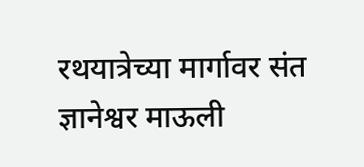रथयात्रेच्या मार्गावर संत ज्ञानेश्वर माऊली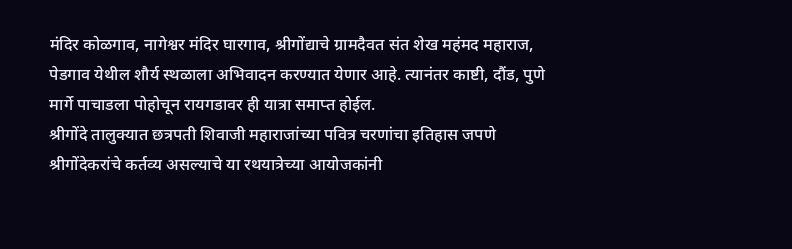मंदिर कोळगाव, नागेश्वर मंदिर घारगाव, श्रीगोंद्याचे ग्रामदैवत संत शेख महंमद महाराज, पेडगाव येथील शौर्य स्थळाला अभिवादन करण्यात येणार आहे. त्यानंतर काष्टी, दौंड, पुणे मार्गे पाचाडला पोहोचून रायगडावर ही यात्रा समाप्त होईल.
श्रीगोंदे तालुक्यात छत्रपती शिवाजी महाराजांच्या पवित्र चरणांचा इतिहास जपणे श्रीगोंदेकरांचे कर्तव्य असल्याचे या रथयात्रेच्या आयोजकांनी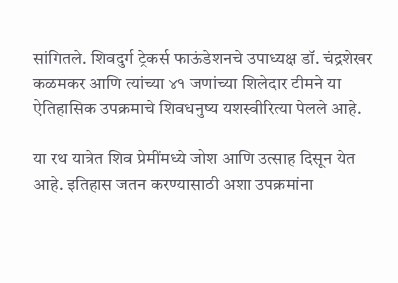सांगितले. शिवदुर्ग ट्रेकर्स फाऊंडेशनचे उपाध्यक्ष डॉ. चंद्रशेखर कळमकर आणि त्यांच्या ४१ जणांच्या शिलेदार टीमने या ऐतिहासिक उपक्रमाचे शिवधनुष्य यशस्वीरित्या पेलले आहे.

या रथ यात्रेत शिव प्रेमींमध्ये जोश आणि उत्साह दिसून येत आहे. इतिहास जतन करण्यासाठी अशा उपक्रमांना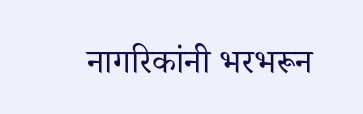नागरिकांनी भरभरून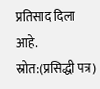प्रतिसाद दिला आहे.
स्रोत:(प्रसिद्धी पत्र)